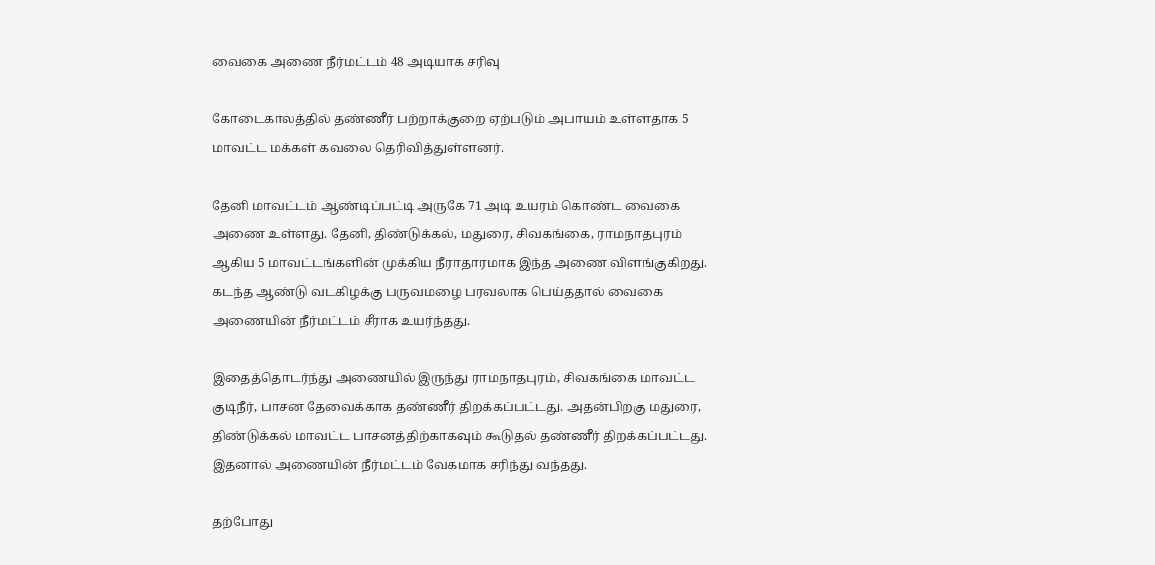வைகை அணை நீர்மட்டம் 48 அடியாக சரிவு

கோடைகாலத்தில் தண்ணீர் பற்றாக்குறை ஏற்படும் அபாயம் உள்ளதாக 5 மாவட்ட மக்கள் கவலை தெரிவித்துள்ளனர்.

தேனி மாவட்டம் ஆண்டிப்பட்டி அருகே 71 அடி உயரம் கொண்ட வைகை அணை உள்ளது. தேனி, திண்டுக்கல், மதுரை, சிவகங்கை, ராமநாதபுரம் ஆகிய 5 மாவட்டங்களின் முக்கிய நீராதாரமாக இந்த அணை விளங்குகிறது. கடந்த ஆண்டு வடகிழக்கு பருவமழை பரவலாக பெய்ததால் வைகை அணையின் நீர்மட்டம் சீராக உயர்ந்தது.

இதைத்தொடர்ந்து அணையில் இருந்து ராமநாதபுரம், சிவகங்கை மாவட்ட குடிநீர், பாசன தேவைக்காக தண்ணீர் திறக்கப்பட்டது. அதன்பிறகு மதுரை, திண்டுக்கல் மாவட்ட பாசனத்திற்காகவும் கூடுதல் தண்ணீர் திறக்கப்பட்டது. இதனால் அணையின் நீர்மட்டம் வேகமாக சரிந்து வந்தது.

தற்போது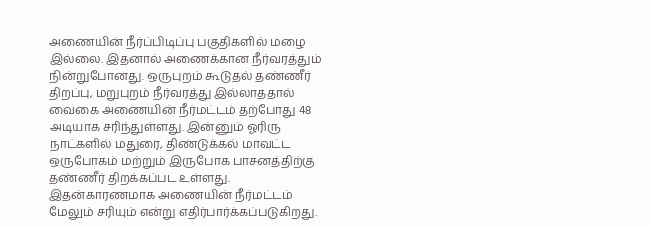அணையின் நீர்ப்பிடிப்பு பகுதிகளில் மழை இல்லை. இதனால் அணைக்கான நீர்வரத்தும் நின்றுபோனது. ஒருபுறம் கூடுதல் தண்ணீர் திறப்பு, மறுபுறம் நீர்வரத்து இல்லாததால் வைகை அணையின் நீர்மட்டம் தற்போது 48 அடியாக சரிந்துள்ளது. இன்னும் ஓரிரு நாட்களில் மதுரை, திண்டுக்கல் மாவட்ட ஒருபோகம் மற்றும் இருபோக பாசனத்திற்கு தண்ணீர் திறக்கப்பட உள்ளது. இதன்காரணமாக அணையின் நீர்மட்டம் மேலும் சரியும் என்று எதிர்பார்க்கப்படுகிறது.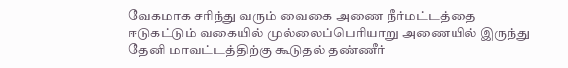வேகமாக சரிந்து வரும் வைகை அணை நீர்மட்டத்தை ஈடுகட்டும் வகையில் முல்லைப்பெரியாறு அணையில் இருந்து தேனி மாவட்டத்திற்கு கூடுதல் தண்ணீர்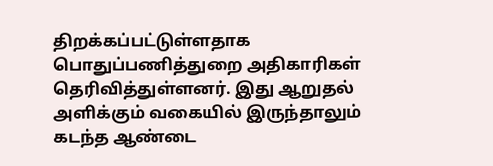திறக்கப்பட்டுள்ளதாக பொதுப்பணித்துறை அதிகாரிகள் தெரிவித்துள்ளனர். இது ஆறுதல் அளிக்கும் வகையில் இருந்தாலும் கடந்த ஆண்டை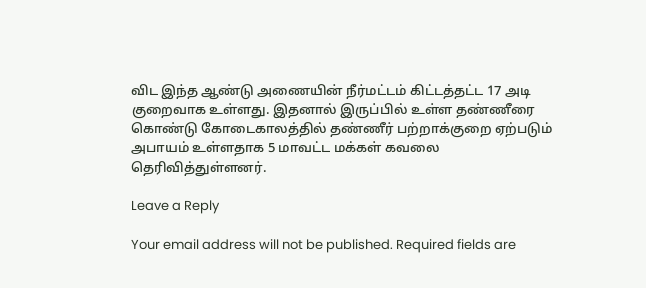விட இந்த ஆண்டு அணையின் நீர்மட்டம் கிட்டத்தட்ட 17 அடி குறைவாக உள்ளது. இதனால் இருப்பில் உள்ள தண்ணீரை கொண்டு கோடைகாலத்தில் தண்ணீர் பற்றாக்குறை ஏற்படும் அபாயம் உள்ளதாக 5 மாவட்ட மக்கள் கவலை தெரிவித்துள்ளனர்.

Leave a Reply

Your email address will not be published. Required fields are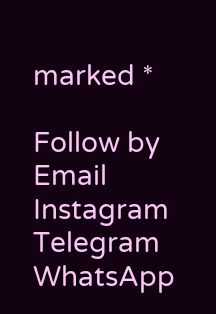marked *

Follow by Email
Instagram
Telegram
WhatsApp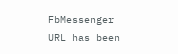FbMessenger
URL has been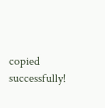copied successfully!